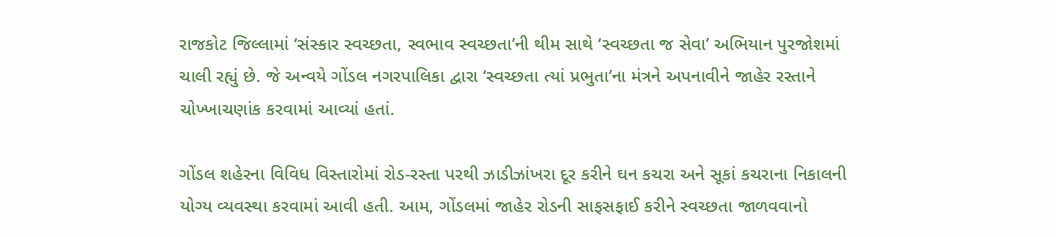રાજકોટ જિલ્લામાં ‘સંસ્કાર સ્વચ્છતા, સ્વભાવ સ્વચ્છતા’ની થીમ સાથે ‘સ્વચ્છતા જ સેવા’ અભિયાન પુરજોશમાં ચાલી રહ્યું છે. જે અન્વયે ગોંડલ નગરપાલિકા દ્વારા ‘સ્વચ્છતા ત્યાં પ્રભુતા’ના મંત્રને અપનાવીને જાહેર રસ્તાને ચોખ્ખાચણાંક કરવામાં આવ્યાં હતાં.

ગોંડલ શહેરના વિવિધ વિસ્તારોમાં રોડ-રસ્તા પરથી ઝાડીઝાંખરા દૂર કરીને ઘન કચરા અને સૂકાં કચરાના નિકાલની યોગ્ય વ્યવસ્થા કરવામાં આવી હતી. આમ, ગોંડલમાં જાહેર રોડની સાફસફાઈ કરીને સ્વચ્છતા જાળવવાનો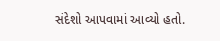સંદેશો આપવામાં આવ્યો હતો.